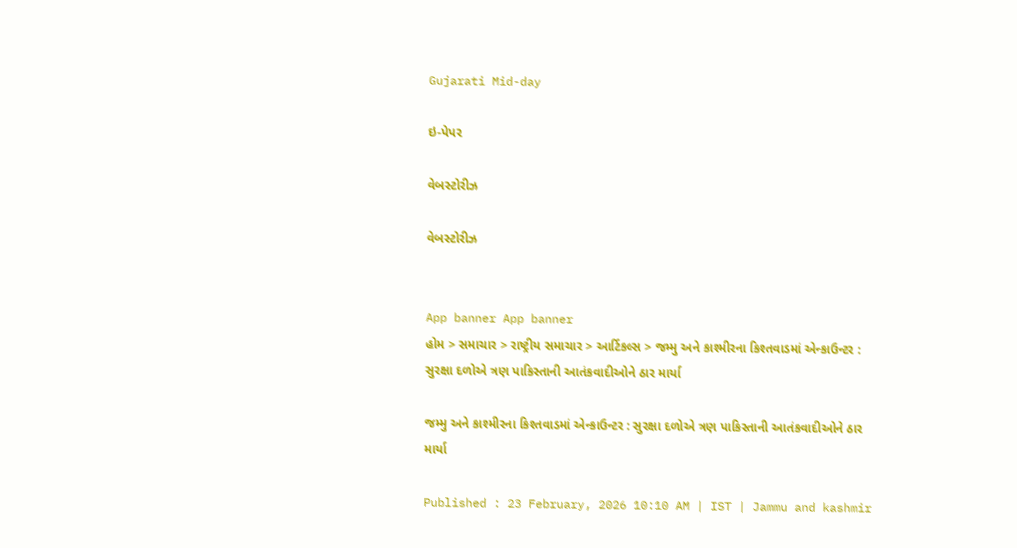Gujarati Mid-day

ઇ-પેપર

વેબસ્ટોરીઝ

વેબસ્ટોરીઝ


App banner App banner
હોમ > સમાચાર > રાષ્ટ્રીય સમાચાર > આર્ટિકલ્સ > જમ્મુ અને કાશ્મીરના કિશ્તવાડમાં એન્કાઉન્ટર : સુરક્ષા દળોએ ત્રણ પાકિસ્તાની આતંકવાદીઓને ઠાર માર્યા

જમ્મુ અને કાશ્મીરના કિશ્તવાડમાં એન્કાઉન્ટર : સુરક્ષા દળોએ ત્રણ પાકિસ્તાની આતંકવાદીઓને ઠાર માર્યા

Published : 23 February, 2026 10:10 AM | IST | Jammu and kashmir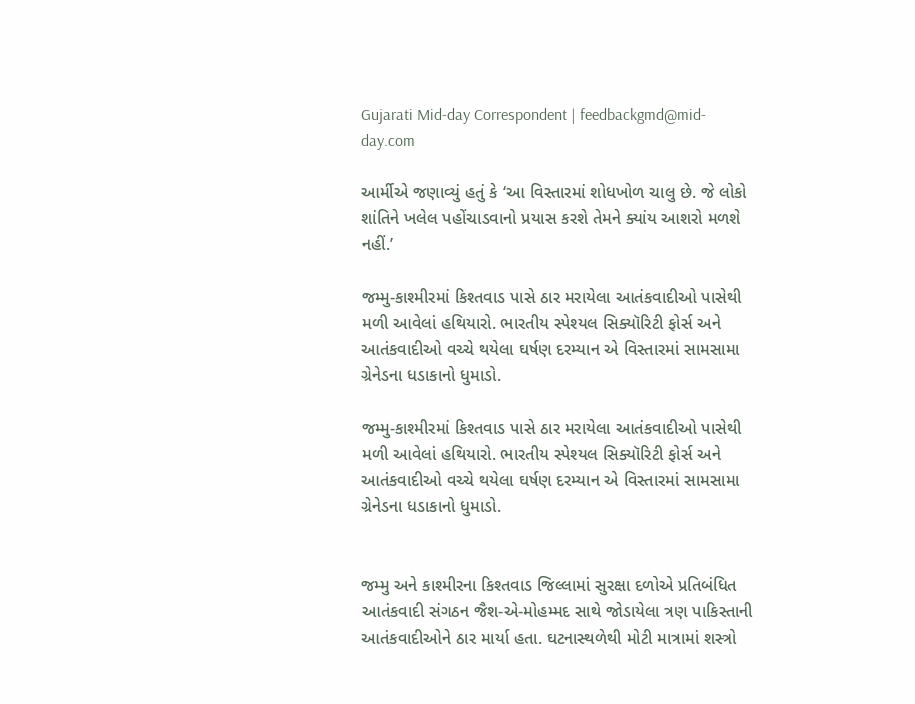Gujarati Mid-day Correspondent | feedbackgmd@mid-day.com

આર્મીએ જણાવ્યું હતું કે ‘આ વિસ્તારમાં શોધખોળ ચાલુ છે. જે લોકો શાંતિને ખલેલ પહોંચાડવાનો પ્રયાસ કરશે તેમને ક્યાંય આશરો મળશે નહીં.’

જમ્મુ-કાશ્મીરમાં કિશ્તવાડ પાસે ઠાર મરાયેલા આતંકવાદીઓ પાસેથી મળી આવેલાં હથિયારો. ભારતીય સ્પેશ્યલ સિક્યૉરિટી ફોર્સ અને આતંકવાદીઓ વચ્ચે થયેલા ઘર્ષણ દરમ્યાન એ વિસ્તારમાં સામસામા ગ્રેનેડના ધડાકાનો ધુમાડો.

જમ્મુ-કાશ્મીરમાં કિશ્તવાડ પાસે ઠાર મરાયેલા આતંકવાદીઓ પાસેથી મળી આવેલાં હથિયારો. ભારતીય સ્પેશ્યલ સિક્યૉરિટી ફોર્સ અને આતંકવાદીઓ વચ્ચે થયેલા ઘર્ષણ દરમ્યાન એ વિસ્તારમાં સામસામા ગ્રેનેડના ધડાકાનો ધુમાડો.


જમ્મુ અને કાશ્મીરના કિશ્તવાડ જિલ્લામાં સુરક્ષા દળોએ પ્રતિબંધિત આતંકવાદી સંગઠન જૈશ-એ-મોહમ્મદ સાથે જોડાયેલા ત્રણ પાકિસ્તાની આતંકવાદીઓને ઠાર માર્યા હતા. ઘટનાસ્થળેથી મોટી માત્રામાં શસ્ત્રો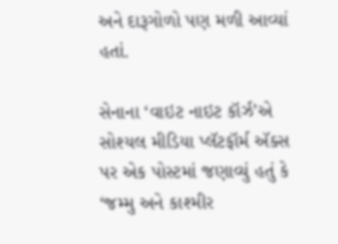અને દારૂગોળો પણ મળી આવ્યાં હતાં.

સેનાના ‘વાઇટ નાઇટ કૉર્ઝ’એ સોશ્યલ મીડિયા પ્લૅટફૉર્મ ઍક્સ પર એક પોસ્ટમાં જણાવ્યું હતું કે ‘જમ્મુ અને કાશ્મીર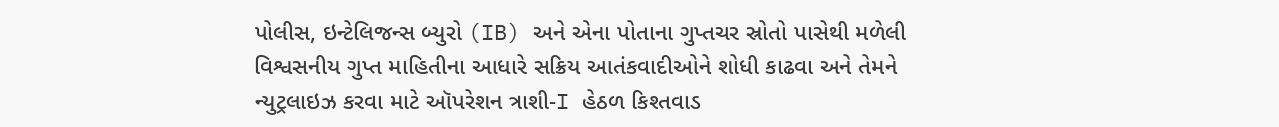પોલીસ, ઇન્ટેલિજન્સ બ્યુરો (IB) અને એના પોતાના ગુપ્તચર સ્રોતો પાસેથી મળેલી વિશ્વસનીય ગુપ્ત માહિતીના આધારે સક્રિય આતંકવાદીઓને શોધી કાઢવા અને તેમને ન્યુટ્રલાઇઝ કરવા માટે ઑપરેશન ત્રાશી-I હેઠળ કિશ્તવાડ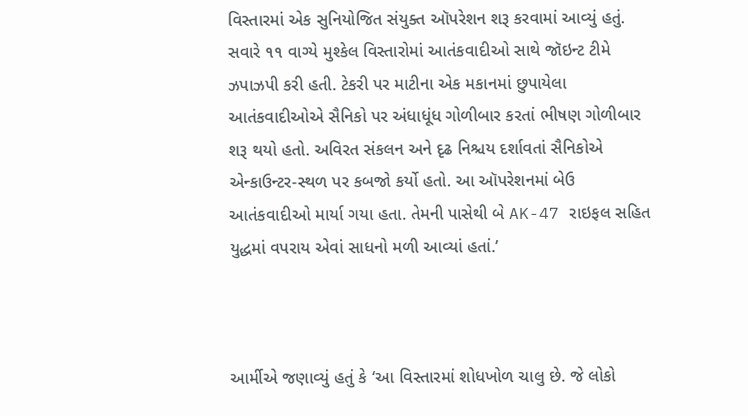વિસ્તારમાં એક સુનિયોજિત સંયુક્ત ઑપરેશન શરૂ કરવામાં આવ્યું હતું. સવારે ૧૧ વાગ્યે મુશ્કેલ વિસ્તારોમાં આતંકવાદીઓ સાથે જૉઇન્ટ ટીમે ઝપાઝપી કરી હતી. ટેકરી પર માટીના એક મકાનમાં છુપાયેલા આતંકવાદીઓએ સૈનિકો પર અંધાધૂંધ ગોળીબાર કરતાં ભીષણ ગોળીબાર શરૂ થયો હતો. અવિરત સંકલન અને દૃઢ નિશ્ચય દર્શાવતાં સૈનિકોએ એન્કાઉન્ટર-સ્થળ પર કબજો કર્યો હતો. આ ઑપરેશનમાં બેઉ આતંકવાદીઓ માર્યા ગયા હતા. તેમની પાસેથી બે AK-47 રાઇફલ સહિત યુદ્ધમાં વપરાય એવાં સાધનો મળી આવ્યાં હતાં.’



આર્મીએ જણાવ્યું હતું કે ‘આ વિસ્તારમાં શોધખોળ ચાલુ છે. જે લોકો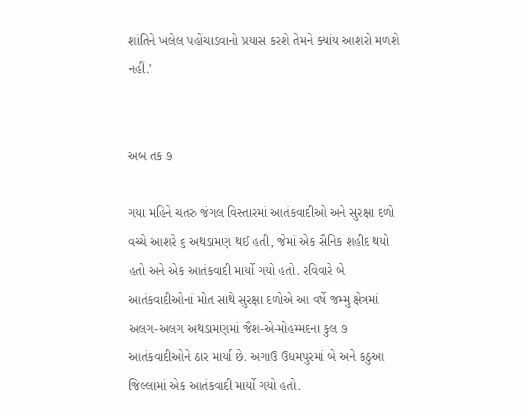શાંતિને ખલેલ પહોંચાડવાનો પ્રયાસ કરશે તેમને ક્યાંય આશરો મળશે નહીં.’


અબ તક ૭

ગયા મહિને ચતરુ જંગલ વિસ્તારમાં આતંકવાદીઓ અને સુરક્ષા દળો વચ્ચે આશરે ૬ અથડામણ થઈ હતી, જેમાં એક સૈનિક શહીદ થયો હતો અને એક આતંકવાદી માર્યો ગયો હતો. રવિવારે બે આતંકવાદીઓનાં મોત સાથે સુરક્ષા દળોએ આ વર્ષે જમ્મુ ક્ષેત્રમાં અલગ-અલગ અથડામણમાં જૈશ-એ-મોહમ્મદના કુલ ૭ આતંકવાદીઓને ઠાર માર્યા છે. અગાઉ ઉધમપુરમાં બે અને કઠુઆ જિલ્લામાં એક આતંકવાદી માર્યો ગયો હતો.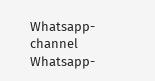Whatsapp-channel Whatsapp-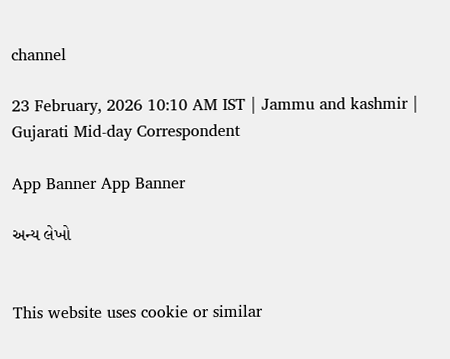channel

23 February, 2026 10:10 AM IST | Jammu and kashmir | Gujarati Mid-day Correspondent

App Banner App Banner

અન્ય લેખો


This website uses cookie or similar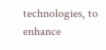technologies, to enhance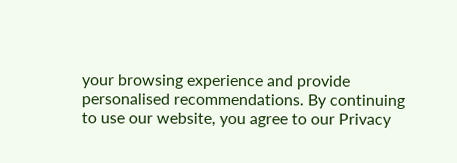your browsing experience and provide personalised recommendations. By continuing to use our website, you agree to our Privacy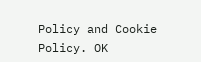Policy and Cookie Policy. OK